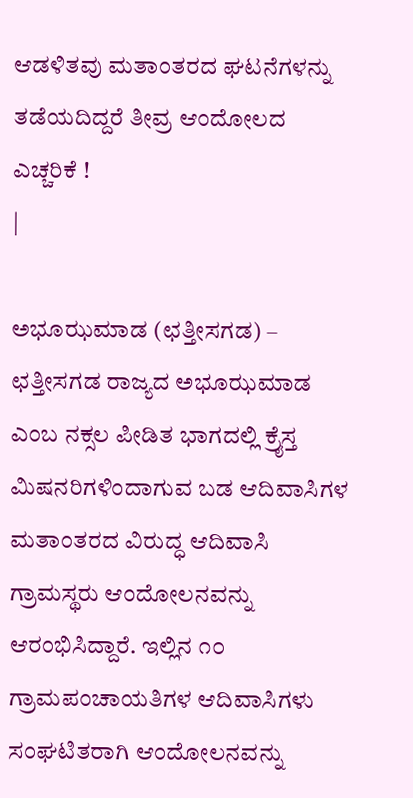ಆಡಳಿತವು ಮತಾಂತರದ ಘಟನೆಗಳನ್ನು ತಡೆಯದಿದ್ದರೆ ತೀವ್ರ ಆಂದೋಲದ ಎಚ್ಚರಿಕೆ !
|

ಅಭೂಝಮಾಡ (ಛತ್ತೀಸಗಡ) – ಛತ್ತೀಸಗಡ ರಾಜ್ಯದ ಅಭೂಝಮಾಡ ಎಂಬ ನಕ್ಸಲ ಪೀಡಿತ ಭಾಗದಲ್ಲಿ ಕ್ರೈಸ್ತ ಮಿಷನರಿಗಳಿಂದಾಗುವ ಬಡ ಆದಿವಾಸಿಗಳ ಮತಾಂತರದ ವಿರುದ್ಧ ಆದಿವಾಸಿ ಗ್ರಾಮಸ್ಥರು ಆಂದೋಲನವನ್ನು ಆರಂಭಿಸಿದ್ದಾರೆ. ಇಲ್ಲಿನ ೧೦ ಗ್ರಾಮಪಂಚಾಯತಿಗಳ ಆದಿವಾಸಿಗಳು ಸಂಘಟಿತರಾಗಿ ಆಂದೋಲನವನ್ನು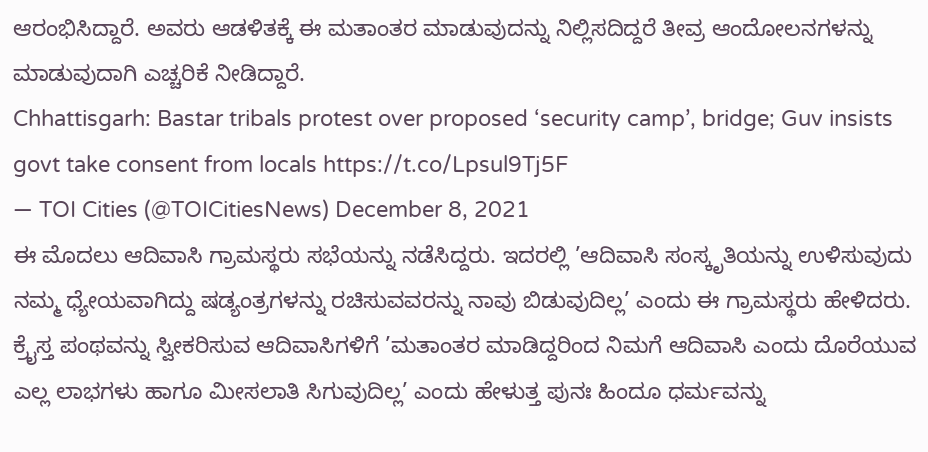ಆರಂಭಿಸಿದ್ದಾರೆ. ಅವರು ಆಡಳಿತಕ್ಕೆ ಈ ಮತಾಂತರ ಮಾಡುವುದನ್ನು ನಿಲ್ಲಿಸದಿದ್ದರೆ ತೀವ್ರ ಆಂದೋಲನಗಳನ್ನು ಮಾಡುವುದಾಗಿ ಎಚ್ಚರಿಕೆ ನೀಡಿದ್ದಾರೆ.
Chhattisgarh: Bastar tribals protest over proposed ‘security camp’, bridge; Guv insists govt take consent from locals https://t.co/Lpsul9Tj5F
— TOI Cities (@TOICitiesNews) December 8, 2021
ಈ ಮೊದಲು ಆದಿವಾಸಿ ಗ್ರಾಮಸ್ಥರು ಸಭೆಯನ್ನು ನಡೆಸಿದ್ದರು. ಇದರಲ್ಲಿ ’ಆದಿವಾಸಿ ಸಂಸ್ಕೃತಿಯನ್ನು ಉಳಿಸುವುದು ನಮ್ಮ ಧ್ಯೇಯವಾಗಿದ್ದು ಷಡ್ಯಂತ್ರಗಳನ್ನು ರಚಿಸುವವರನ್ನು ನಾವು ಬಿಡುವುದಿಲ್ಲ’ ಎಂದು ಈ ಗ್ರಾಮಸ್ಥರು ಹೇಳಿದರು. ಕ್ರೈಸ್ತ ಪಂಥವನ್ನು ಸ್ವೀಕರಿಸುವ ಆದಿವಾಸಿಗಳಿಗೆ ’ಮತಾಂತರ ಮಾಡಿದ್ದರಿಂದ ನಿಮಗೆ ಆದಿವಾಸಿ ಎಂದು ದೊರೆಯುವ ಎಲ್ಲ ಲಾಭಗಳು ಹಾಗೂ ಮೀಸಲಾತಿ ಸಿಗುವುದಿಲ್ಲ’ ಎಂದು ಹೇಳುತ್ತ ಪುನಃ ಹಿಂದೂ ಧರ್ಮವನ್ನು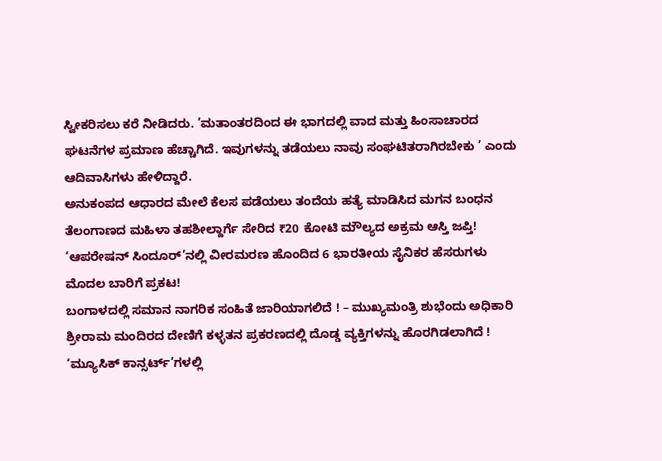ಸ್ವೀಕರಿಸಲು ಕರೆ ನೀಡಿದರು. ’ಮತಾಂತರದಿಂದ ಈ ಭಾಗದಲ್ಲಿ ವಾದ ಮತ್ತು ಹಿಂಸಾಚಾರದ ಘಟನೆಗಳ ಪ್ರಮಾಣ ಹೆಚ್ಚಾಗಿದೆ. ಇವುಗಳನ್ನು ತಡೆಯಲು ನಾವು ಸಂಘಟಿತರಾಗಿರಬೇಕು ’ ಎಂದು ಆದಿವಾಸಿಗಳು ಹೇಳಿದ್ದಾರೆ.
ಅನುಕಂಪದ ಆಧಾರದ ಮೇಲೆ ಕೆಲಸ ಪಡೆಯಲು ತಂದೆಯ ಹತ್ಯೆ ಮಾಡಿಸಿದ ಮಗನ ಬಂಧನ
ತೆಲಂಗಾಣದ ಮಹಿಳಾ ತಹಶೀಲ್ದಾರ್ಗೆ ಸೇರಿದ ₹20 ಕೋಟಿ ಮೌಲ್ಯದ ಅಕ್ರಮ ಆಸ್ತಿ ಜಪ್ತಿ!
‘ಆಪರೇಷನ್ ಸಿಂದೂರ್’ನಲ್ಲಿ ವೀರಮರಣ ಹೊಂದಿದ 6 ಭಾರತೀಯ ಸೈನಿಕರ ಹೆಸರುಗಳು ಮೊದಲ ಬಾರಿಗೆ ಪ್ರಕಟ!
ಬಂಗಾಳದಲ್ಲಿ ಸಮಾನ ನಾಗರಿಕ ಸಂಹಿತೆ ಜಾರಿಯಾಗಲಿದೆ ! – ಮುಖ್ಯಮಂತ್ರಿ ಶುಭೆಂದು ಅಧಿಕಾರಿ
ಶ್ರೀರಾಮ ಮಂದಿರದ ದೇಣಿಗೆ ಕಳ್ಳತನ ಪ್ರಕರಣದಲ್ಲಿ ದೊಡ್ಡ ವ್ಯಕ್ತಿಗಳನ್ನು ಹೊರಗಿಡಲಾಗಿದೆ !
‘ಮ್ಯೂಸಿಕ್ ಕಾನ್ಸರ್ಟ್’ಗಳಲ್ಲಿ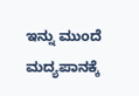ಇನ್ನು ಮುಂದೆ ಮದ್ಯಪಾನಕ್ಕೆ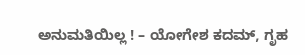ಅನುಮತಿಯಿಲ್ಲ ! – ಯೋಗೇಶ ಕದಮ್, ಗೃಹ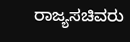ರಾಜ್ಯಸಚಿವರು